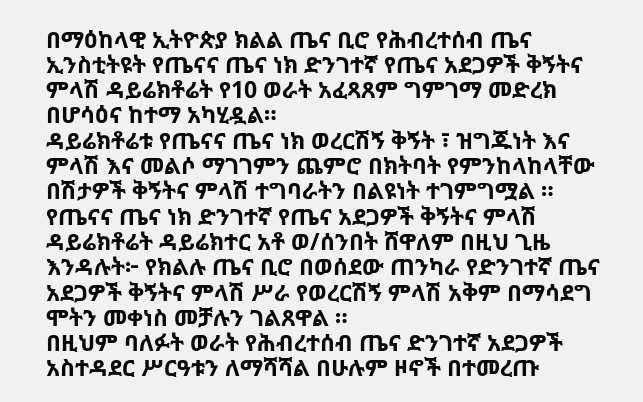በማዕከላዊ ኢትዮጵያ ክልል ጤና ቢሮ የሕብረተሰብ ጤና ኢንስቲትዩት የጤናና ጤና ነክ ድንገተኛ የጤና አደጋዎች ቅኝትና ምላሽ ዳይሬክቶሬት የ10 ወራት አፈጻጸም ግምገማ መድረክ በሆሳዕና ከተማ አካሂዷል።
ዳይሬክቶሬቱ የጤናና ጤና ነክ ወረርሽኝ ቅኝት ፣ ዝግጁነት እና ምላሽ እና መልሶ ማገገምን ጨምሮ በክትባት የምንከላከላቸው በሽታዎች ቅኝትና ምላሽ ተግባራትን በልዩነት ተገምግሟል ።
የጤናና ጤና ነክ ድንገተኛ የጤና አደጋዎች ቅኝትና ምላሽ ዳይሬክቶሬት ዳይሬክተር አቶ ወ/ሰንበት ሸዋለም በዚህ ጊዜ እንዳሉት፦ የክልሉ ጤና ቢሮ በወሰደው ጠንካራ የድንገተኛ ጤና አደጋዎች ቅኝትና ምላሽ ሥራ የወረርሽኝ ምላሽ አቅም በማሳደግ ሞትን መቀነስ መቻሉን ገልጸዋል ።
በዚህም ባለፉት ወራት የሕብረተሰብ ጤና ድንገተኛ አደጋዎች አስተዳደር ሥርዓቱን ለማሻሻል በሁሉም ዞኖች በተመረጡ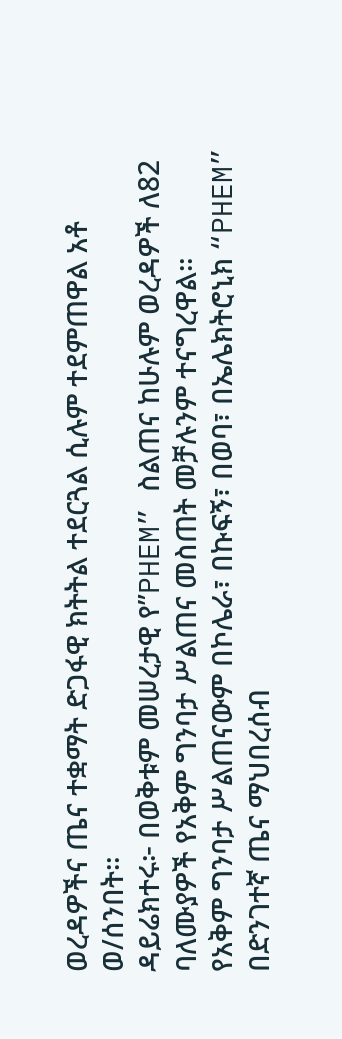ወረዳዎችና ጤና ተቋማት ድጋፋዊ ክትትል ተደርጓል ሲሉም ተደምጠዋል አቶ ወ/ሰንበት።
ዳይሬክተሩ፦ በወቅቱም መሠረታዊ የ”PHEM” ስልጠና ከሁሉም ወረዳዎች ለ82 ባለሙያዎች የአቅም ግንባታ ሥልጠና መስጠት መቻሉንም ተናግረዋል።
የአቅም ግንባታ ሥልጠናውም በኮሌራ፣ በኩፍኝ፣ በወባ፣ በኤሌክትሮኒክ “PHEM” በድንገተኛ ጤና ማህበረሰብ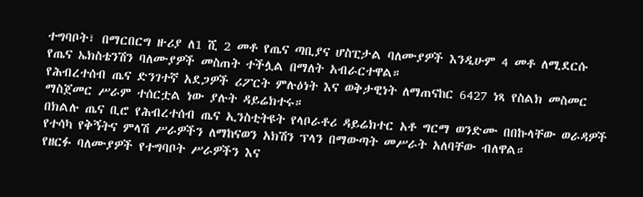ተግባቦት፣ በማርበርግ ዙሪያ ለ1 ሺ 2 መቶ የጤና ጣቢያና ሆስፒታል ባለሙያዎች እንዲሁም 4 መቶ ለሚደርሱ የጤና ኤክስቴንሽን ባለሙያዎች መስጠት ተችሏል በማለት አብራርተዋል።
የሕብረተሰብ ጤና ድንገተኛ አደጋዎች ሪፖርት ምሉዕነት እና ወቅታዊነት ለማጠናከር 6427 ነጻ የስልክ መስመር ማስጀመር ሥራም ተሰርቷል ነው ያሉት ዳይሬክተሩ።
በክልሉ ጤና ቢሮ የሕብረተሰብ ጤና ኢንስቲትዩት የላቦራቶሪ ዳይሬክተር አቶ ግርማ ወንድሙ በበኩላቸው ወራዳዎች የተሳካ የቅኝትና ምላሽ ሥራዎችን ለማከናወን አክሽን ፕላን በማውጣት መሥራት አለባቸው ብለዋል።
የዘርፉ ባለሙያዎች የተግባቦት ሥራዎችን እና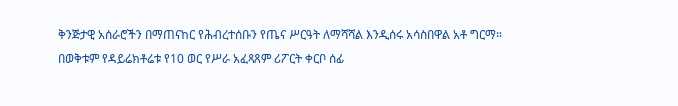ቅንጅታዊ አሰራሮችን በማጠናከር የሕብረተሰቡን የጤና ሥርዓት ለማሻሻል እንዲሰሩ አሳስበዋል አቶ ግርማ።
በወቅቱም የዳይሬክቶሬቱ የ10 ወር የሥራ አፈጻጸም ሪፖርት ቀርቦ ሰፊ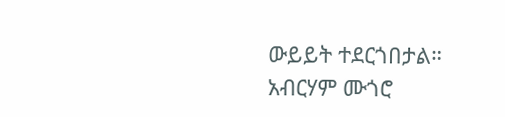ውይይት ተደርጎበታል።
አብርሃም ሙጎሮ